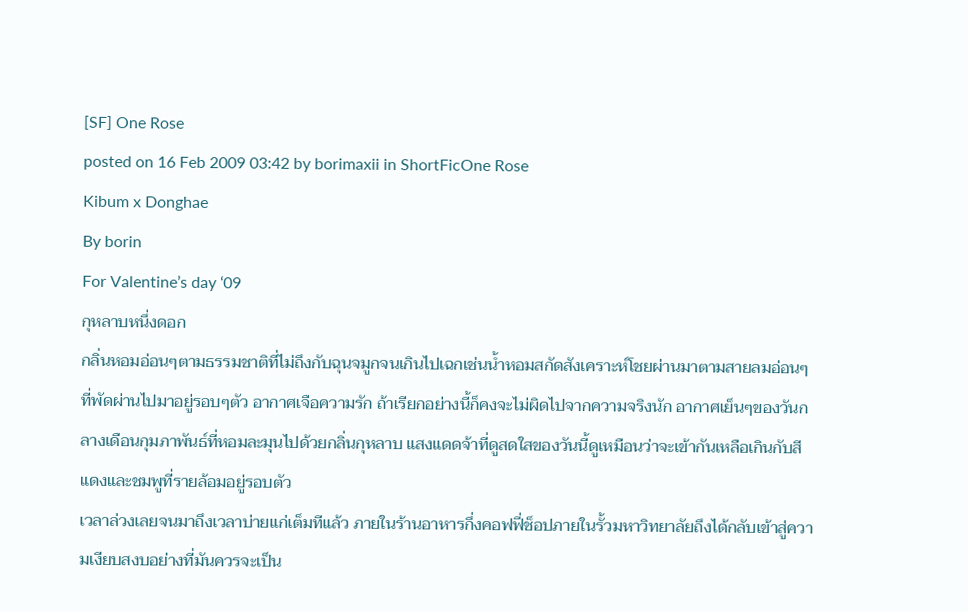[SF] One Rose
posted on 16 Feb 2009 03:42 by borimaxii in ShortFicOne Rose
Kibum x Donghae
By borin
For Valentine’s day ‘09
กุหลาบหนึ่งดอก
กลิ่นหอมอ่อนๆตามธรรมชาติที่ไม่ถึงกับฉุนจมูกจนเกินไปเฉกเช่นน้ำหอมสกัดสังเคราะห์โชยผ่านมาตามสายลมอ่อนๆที่พัดผ่านไปมาอยู่รอบๆตัว อากาศเจือความรัก ถ้าเรียกอย่างนี้ก็คงจะไม่ผิดไปจากความจริงนัก อากาศเย็นๆของวันกลางเดือนกุมภาพันธ์ที่หอมละมุนไปด้วยกลิ่นกุหลาบ แสงแดดจ้าที่ดูสดใสของวันนี้ดูเหมือนว่าจะเข้ากันเหลือเกินกับสีแดงและชมพูที่รายล้อมอยู่รอบตัว
เวลาล่วงเลยจนมาถึงเวลาบ่ายแก่เต็มทีแล้ว ภายในร้านอาหารกึ่งคอฟฟี่ช็อปภายในรั้วมหาวิทยาลัยถึงได้กลับเข้าสู่ความเงียบสงบอย่างที่มันควรจะเป็น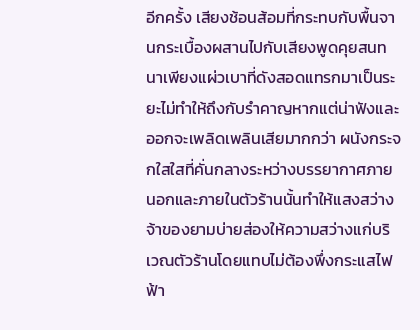อีกครั้ง เสียงช้อนส้อมที่กระทบกับพื้นจานกระเบื้องผสานไปกับเสียงพูดคุยสนทนาเพียงแผ่วเบาที่ดังสอดแทรกมาเป็นระยะไม่ทำให้ถึงกับรำคาญหากแต่น่าฟังและออกจะเพลิดเพลินเสียมากกว่า ผนังกระจกใสใสที่คั่นกลางระหว่างบรรยากาศภายนอกและภายในตัวร้านนั้นทำให้แสงสว่างจ้าของยามบ่ายส่องให้ความสว่างแก่บริเวณตัวร้านโดยแทบไม่ต้องพึ่งกระแสไฟฟ้า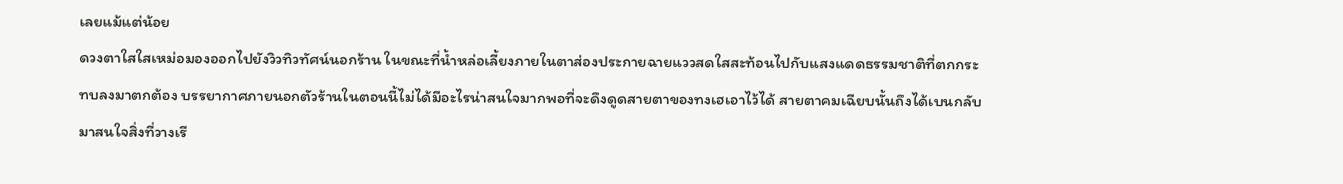เลยแม้แต่น้อย
ดวงตาใสใสเหม่อมองออกไปยังวิวทิวทัศน์นอกร้าน ในขณะที่น้ำหล่อเลี้ยงภายในตาส่องประกายฉายแววสดใสสะท้อนไปกับแสงแดดธรรมชาติที่ตกกระทบลงมาตกต้อง บรรยากาศภายนอกตัวร้านในตอนนี้ไม่ได้มีอะไรน่าสนใจมากพอที่จะดึงดูดสายตาของทงเฮเอาไว้ได้ สายตาคมเฉียบนั้นถึงได้เบนกลับมาสนใจสิ่งที่วางเรี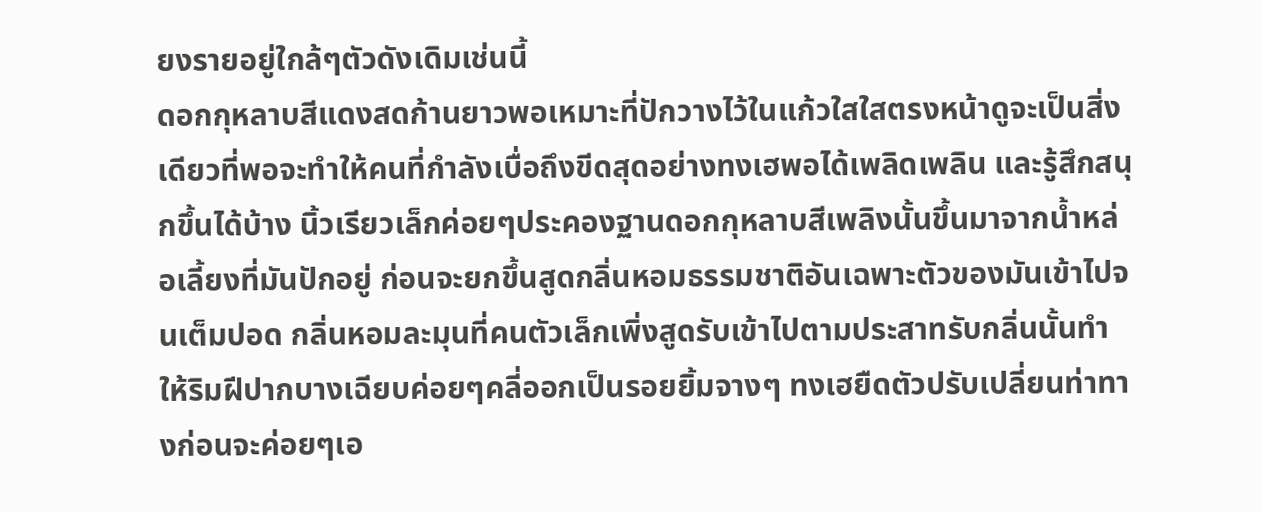ยงรายอยู่ใกล้ๆตัวดังเดิมเช่นนี้
ดอกกุหลาบสีแดงสดก้านยาวพอเหมาะที่ปักวางไว้ในแก้วใสใสตรงหน้าดูจะเป็นสิ่งเดียวที่พอจะทำให้คนที่กำลังเบื่อถึงขีดสุดอย่างทงเฮพอได้เพลิดเพลิน และรู้สึกสนุกขึ้นได้บ้าง นิ้วเรียวเล็กค่อยๆประคองฐานดอกกุหลาบสีเพลิงนั้นขึ้นมาจากน้ำหล่อเลี้ยงที่มันปักอยู่ ก่อนจะยกขึ้นสูดกลิ่นหอมธรรมชาติอันเฉพาะตัวของมันเข้าไปจนเต็มปอด กลิ่นหอมละมุนที่คนตัวเล็กเพิ่งสูดรับเข้าไปตามประสาทรับกลิ่นนั้นทำให้ริมฝีปากบางเฉียบค่อยๆคลี่ออกเป็นรอยยิ้มจางๆ ทงเฮยืดตัวปรับเปลี่ยนท่าทางก่อนจะค่อยๆเอ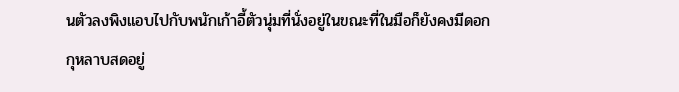นตัวลงพิงแอบไปกับพนักเก้าอี้ตัวนุ่มที่นั่งอยู่ในขณะที่ในมือก็ยังคงมีดอกกุหลาบสดอยู่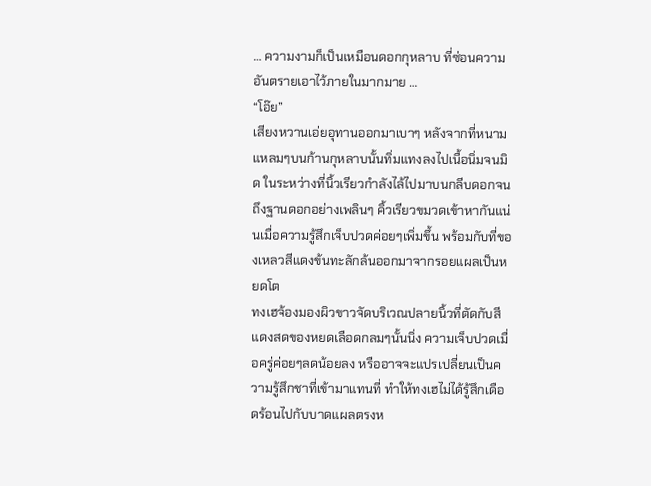… ความงามก็เป็นเหมือนดอกกุหลาบ ที่ซ่อนความอันตรายเอาไว้ภายในมากมาย …
“โอ๊ย”
เสียงหวานเอ่ยอุทานออกมาเบาๆ หลังจากที่หนามแหลมๆบนก้านกุหลาบนั้นทิ่มแทงลงไปเนื้อนิ่มจนมิด ในระหว่างที่นิ้วเรียวกำลังไล้ไปมาบนกลีบดอกจนถึงฐานดอกอย่างเพลินๆ คิ้วเรียวขมวดเข้าหากันแน่นเมื่อความรู้สึกเจ็บปวดค่อยๆเพิ่มขึ้น พร้อมกับที่ของเหลวสีแดงข้นทะลักล้นออกมาจากรอยแผลเป็นหยดโต
ทงเฮจ้องมองผิวขาวจัดบริเวณปลายนิ้วที่ตัดกับสีแดงสดของหยดเลือดกลมๆนั้นนิ่ง ความเจ็บปวดเมื่อครู่ค่อยๆลดน้อยลง หรืออาจจะแปรเปลี่ยนเป็นความรู้สึกชาที่เข้ามาแทนที่ ทำให้ทงเฮไม่ได้รู้สึกเดือดร้อนไปกับบาดแผลตรงห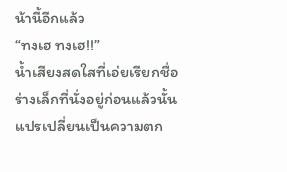น้านี้อีกแล้ว
“ทงเฮ ทงเฮ!!”
น้ำเสียงสดใสที่เอ่ยเรียกชื่อร่างเล็กที่นั่งอยู่ก่อนแล้วนั้นแปรเปลี่ยนเป็นความตก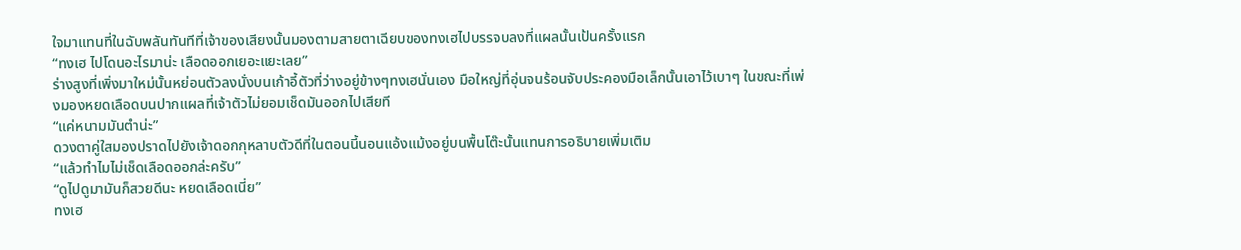ใจมาแทนที่ในฉับพลันทันทีที่เจ้าของเสียงนั้นมองตามสายตาเฉียบของทงเฮไปบรรจบลงที่แผลนั้นเป้นครั้งแรก
“ทงเฮ ไปโดนอะไรมาน่ะ เลือดออกเยอะแยะเลย”
ร่างสูงที่เพิ่งมาใหม่นั้นหย่อนตัวลงนั่งบนเก้าอี้ตัวที่ว่างอยู่ข้างๆทงเฮนั่นเอง มือใหญ่ที่อุ่นจนร้อนจับประคองมือเล็กนั้นเอาไว้เบาๆ ในขณะที่เพ่งมองหยดเลือดบนปากแผลที่เจ้าตัวไม่ยอมเช็ดมันออกไปเสียที
“แค่หนามมันตำน่ะ”
ดวงตาคู่ใสมองปราดไปยังเจ้าดอกกุหลาบตัวดีที่ในตอนนี้นอนแอ้งแม้งอยู่บนพื้นโต๊ะนั้นแทนการอธิบายเพิ่มเติม
“แล้วทำไมไม่เช็ดเลือดออกล่ะครับ”
“ดูไปดูมามันก็สวยดีนะ หยดเลือดเนี่ย”
ทงเฮ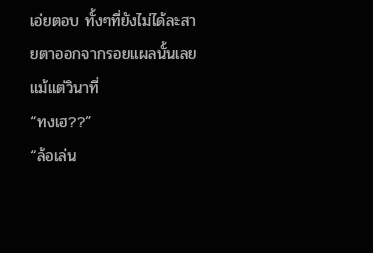เอ่ยตอบ ทั้งๆที่ยังไม่ได้ละสายตาออกจากรอยแผลนั้นเลยแม้แต่วินาที่
“ทงเฮ??”
“ล้อเล่น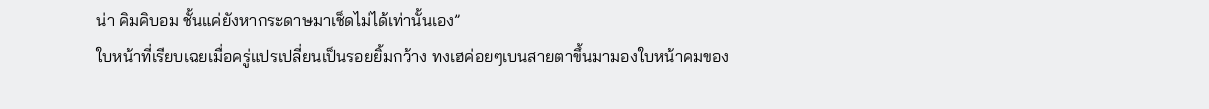น่า คิมคิบอม ชั้นแค่ยังหากระดาษมาเช็ดไม่ได้เท่านั้นเอง”
ใบหน้าที่เรียบเฉยเมื่อครู่แปรเปลี่ยนเป็นรอยยิ้มกว้าง ทงเฮค่อยๆเบนสายตาขึ้นมามองใบหน้าคมของ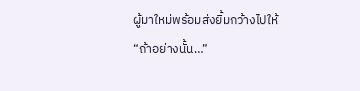ผู้มาใหม่พร้อมส่งยิ้มกว้างไปให้
“ถ้าอย่างนั้น…”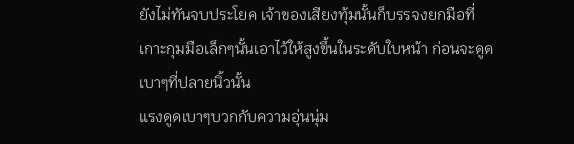ยังไม่ทันจบประโยค เจ้าของเสียงทุ้มนั้นก็บรรจงยกมือที่เกาะกุมมือเล็กๆนั้นเอาไว้ให้สูงขึ้นในระดับใบหน้า ก่อนจะดูดเบาๆที่ปลายนิ้วนั้น
แรงดูดเบาๆบวกกับความอุ่นนุ่ม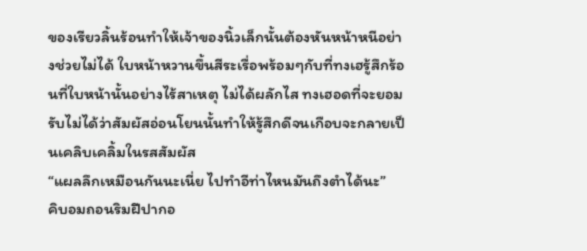ของเรียวลิ้นร้อนทำให้เจ้าของนิ้วเล็กนั้นต้องหันหน้าหนีอย่างช่วยไม่ได้ ใบหน้าหวานขึ้นสีระเรื่อพร้อมๆกับที่ทงเฮรู้สึกร้อนที่ใบหน้านั้นอย่างไร้สาเหตุ ไม่ได้ผลักไส ทงเฮอดที่จะยอมรับไม่ได้ว่าสัมผัสอ่อนโยนนั้นทำให้รู้สึกดีจนเกือบจะกลายเป็นเคลิบเคลิ้มในรสสัมผัส
“แผลลึกเหมือนกันนะเนี่ย ไปทำอีท่าไหนมันถึงตำได้นะ”
คิบอมถอนริมฝีปากอ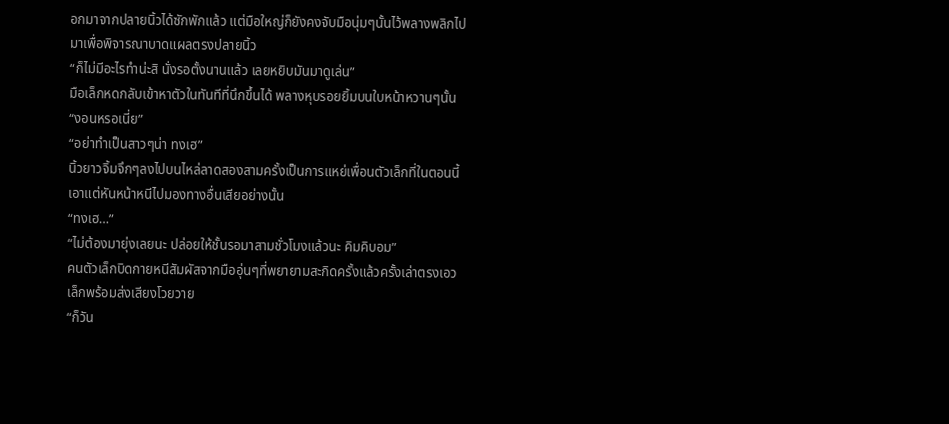อกมาจากปลายนิ้วได้ซักพักแล้ว แต่มือใหญ่ก็ยังคงจับมือนุ่มๆนั้นไว้พลางพลิกไปมาเพื่อพิจารณาบาดแผลตรงปลายนิ้ว
“ก็ไม่มีอะไรทำน่ะสิ นั่งรอตั้งนานแล้ว เลยหยิบมันมาดูเล่น”
มือเล็กหดกลับเข้าหาตัวในทันทีที่นึกขึ้นได้ พลางหุบรอยยิ้มบนใบหน้าหวานๆนั้น
“งอนหรอเนี่ย”
“อย่าทำเป็นสาวๆน่า ทงเฮ”
นิ้วยาวจิ้มจึกๆลงไปบนไหล่ลาดสองสามครั้งเป็นการแหย่เพื่อนตัวเล็กที่ในตอนนี้เอาแต่หันหน้าหนีไปมองทางอื่นเสียอย่างนั้น
“ทงเฮ…”
“ไม่ต้องมายุ่งเลยนะ ปล่อยให้ชั้นรอมาสามชั่วโมงแล้วนะ คิมคิบอม”
คนตัวเล็กบิดกายหนีสัมผัสจากมืออุ่นๆที่พยายามสะกิดครั้งแล้วครั้งเล่าตรงเอวเล็กพร้อมส่งเสียงโวยวาย
“ก็วัน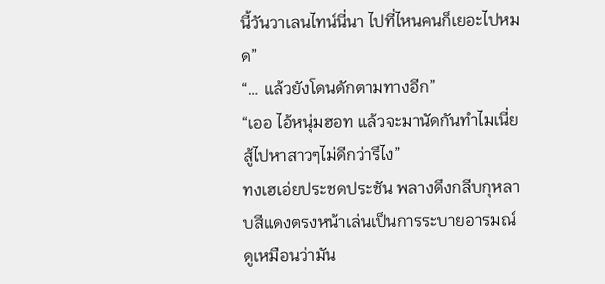นี้วันวาเลนไทน์นี่นา ไปที่ไหนคนก็เยอะไปหมด”
“… แล้วยังโดนดักตามทางอีก”
“เออ ไอ้หนุ่มฮอท แล้วจะมานัดกันทำไมเนี่ย สู้ไปหาสาวๆไม่ดีกว่ารึไง”
ทงเฮเอ่ยประชดประชัน พลางดึงกลีบกุหลาบสีแดงตรงหน้าเล่นเป็นการระบายอารมณ์ ดูเหมือนว่ามัน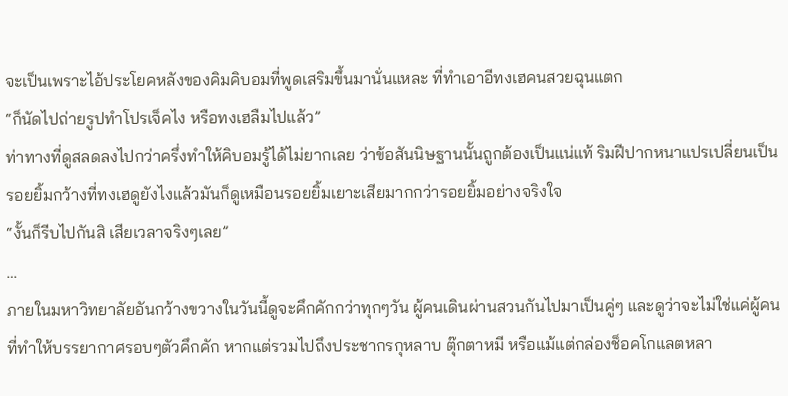จะเป็นเพราะไอ้ประโยคหลังของคิมคิบอมที่พูดเสริมขึ้นมานั่นแหละ ที่ทำเอาอีทงเฮคนสวยฉุนแตก
“ก็นัดไปถ่ายรูปทำโปรเจ็คไง หรือทงเฮลืมไปแล้ว”
ท่าทางที่ดูสลดลงไปกว่าครึ่งทำให้คิบอมรู้ได้ไม่ยากเลย ว่าข้อสันนิษฐานนั้นถูกต้องเป็นแน่แท้ ริมฝีปากหนาแปรเปลี่ยนเป็นรอยยิ้มกว้างที่ทงเฮดูยังไงแล้วมันก็ดูเหมือนรอยยิ้มเยาะเสียมากกว่ารอยยิ้มอย่างจริงใจ
“งั้นก็รีบไปกันสิ เสียเวลาจริงๆเลย”
…
ภายในมหาวิทยาลัยอันกว้างขวางในวันนี้ดูจะคึกคักกว่าทุกๆวัน ผู้คนเดินผ่านสวนกันไปมาเป็นคู่ๆ และดูว่าจะไม่ใช่แค่ผู้คนที่ทำให้บรรยากาศรอบๆตัวคึกคัก หากแต่รวมไปถึงประชากรกุหลาบ ตุ๊กตาหมี หรือแม้แต่กล่องช็อคโกแลตหลา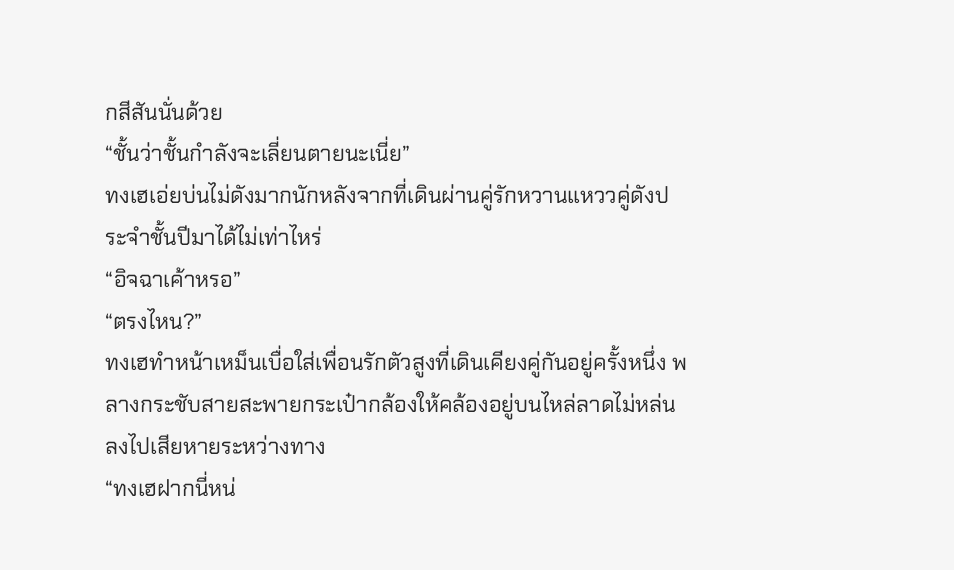กสีสันนั่นด้วย
“ชั้นว่าชั้นกำลังจะเลี่ยนตายนะเนี่ย”
ทงเฮเอ่ยบ่นไม่ดังมากนักหลังจากที่เดินผ่านคู่รักหวานแหววคู่ดังประจำชั้นปีมาได้ไม่เท่าไหร่
“อิจฉาเค้าหรอ”
“ตรงไหน?”
ทงเฮทำหน้าเหม็นเบื่อใส่เพื่อนรักตัวสูงที่เดินเคียงคู่กันอยู่ครั้งหนึ่ง พลางกระชับสายสะพายกระเป๋ากล้องให้คล้องอยู่บนไหล่ลาดไม่หล่นลงไปเสียหายระหว่างทาง
“ทงเฮฝากนี่หน่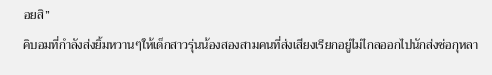อยสิ”
คิบอมที่กำลังส่งยิ้มหวานๆให้เด็กสาวรุ่นน้องสองสามคนที่ส่งเสียงเรียกอยู่ไม่ไกลออกไปนักส่งช่อกุหลา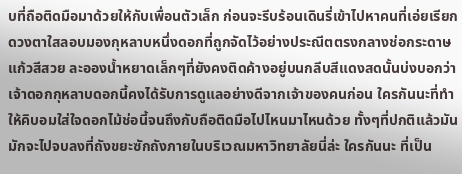บที่ถือติดมือมาด้วยให้กับเพื่อนตัวเล็ก ก่อนจะรีบร้อนเดินรี่เข้าไปหาคนที่เอ่ยเรียก
ดวงตาใสลอบมองกุหลาบหนึ่งดอกที่ถูกจัดไว้อย่างประณีตตรงกลางช่อกระดาษแก้วสีสวย ละอองน้ำหยาดเล็กๆที่ยังคงติดค้างอยู่บนกลีบสีแดงสดนั้นบ่งบอกว่าเจ้าดอกกุหลาบดอกนี้คงได้รับการดูแลอย่างดีจากเจ้าของคนก่อน ใครกันนะที่ทำให้คิบอมใส่ใจดอกไม้ช่อนี้จนถึงกับถือติดมือไปไหนมาไหนด้วย ทั้งๆที่ปกติแล้วมันมักจะไปจบลงที่ถังขยะซักถังภายในบริเวณมหาวิทยาลัยนี่ล่ะ ใครกันนะ ที่เป็น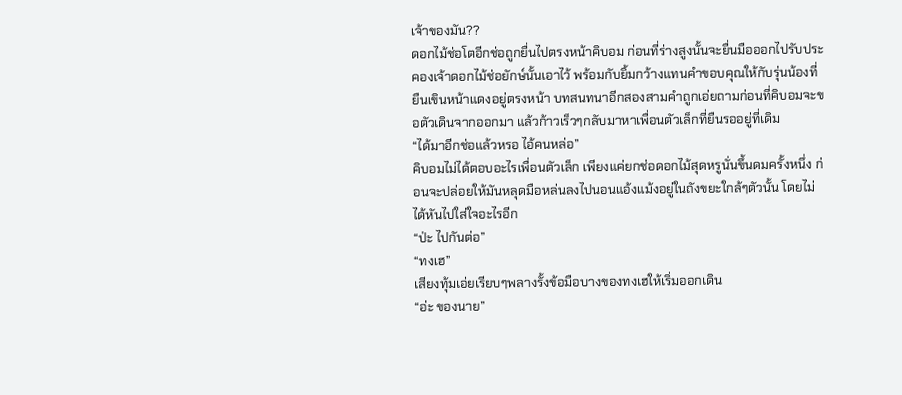เจ้าของมัน??
ดอกไม้ช่อโตอีกช่อถูกยื่นไปตรงหน้าคิบอม ก่อนที่ร่างสูงนั้นจะยื่นมือออกไปรับประคองเจ้าดอกไม้ช่อยักษ์นั้นเอาไว้ พร้อมกับยิ้มกว้างแทนคำขอบคุณให้กับรุ่นน้องที่ยืนเขินหน้าแดงอยู่ตรงหน้า บทสนทนาอีกสองสามคำถูกเอ่ยถามก่อนที่คิบอมจะขอตัวเดินจากออกมา แล้วก้าวเร็วๆกลับมาหาเพื่อนตัวเล็กที่ยืนรออยู่ที่เดิม
“ได้มาอีกช่อแล้วหรอ ไอ้คนหล่อ”
คิบอมไม่ได้ตอบอะไรเพื่อนตัวเล็ก เพียงแค่ยกช่อดอกไม้สุดหรูนั่นขึ้นดมครั้งหนึ่ง ก่อนจะปล่อยให้มันหลุดมือหล่นลงไปนอนแอ้งแม้งอยู่ในถังขยะใกล้ๆตัวนั้น โดยไม่ได้หันไปใส่ใจอะไรอีก
“ป่ะ ไปกันต่อ”
“ทงเฮ”
เสียงทุ้มเอ่ยเรียบๆพลางรั้งข้อมือบางของทงเฮให้เริ่มออกเดิน
“อ่ะ ของนาย”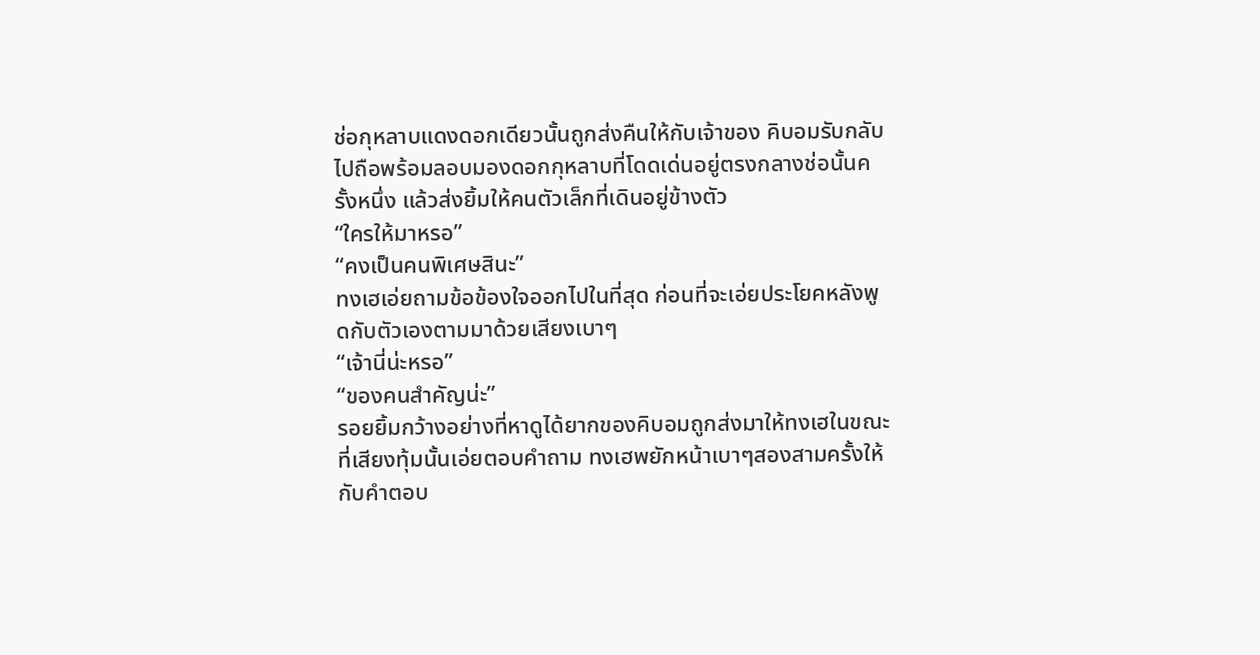ช่อกุหลาบแดงดอกเดียวนั้นถูกส่งคืนให้กับเจ้าของ คิบอมรับกลับไปถือพร้อมลอบมองดอกกุหลาบที่โดดเด่นอยู่ตรงกลางช่อนั้นครั้งหนึ่ง แล้วส่งยิ้มให้คนตัวเล็กที่เดินอยู่ข้างตัว
“ใครให้มาหรอ”
“คงเป็นคนพิเศษสินะ”
ทงเฮเอ่ยถามข้อข้องใจออกไปในที่สุด ก่อนที่จะเอ่ยประโยคหลังพูดกับตัวเองตามมาด้วยเสียงเบาๆ
“เจ้านี่น่ะหรอ”
“ของคนสำคัญน่ะ”
รอยยิ้มกว้างอย่างที่หาดูได้ยากของคิบอมถูกส่งมาให้ทงเฮในขณะที่เสียงทุ้มนั้นเอ่ยตอบคำถาม ทงเฮพยักหน้าเบาๆสองสามครั้งให้กับคำตอบ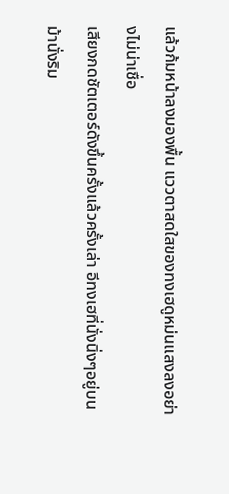แล้วก้มหน้าลงมองพื้น แววตาสดใสของทงเฮดูหม่นแสงลงอย่างไม่น่าเชื่อ
เสียงกดชัตเตอร์ดังขึ้นครั้งแล้วครั้งเล่า อีทงเฮที่นั่งนิ่งๆอยู่บนม้านั่งริม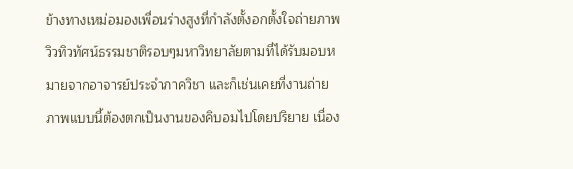ข้างทางเหม่อมองเพื่อนร่างสูงที่กำลังตั้งอกตั้งใจถ่ายภาพวิวทิวทัศน์ธรรมชาติรอบๆมหาวิทยาลัยตามที่ได้รับมอบหมายจากอาจารย์ประจำภาควิชา และก็เช่นเคยที่งานถ่ายภาพแบบนี้ต้องตกเป็นงานของคิบอมไปโดยปริยาย เนื่อง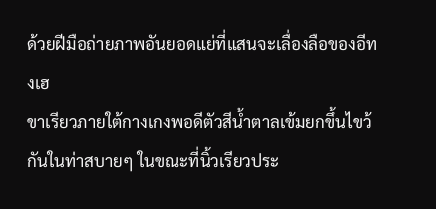ด้วยฝีมือถ่ายภาพอันยอดแย่ที่แสนจะเลื่องลือของอีทงเฮ
ขาเรียวภายใต้กางเกงพอดีตัวสีน้ำตาลเข้มยกขึ้นไขว้กันในท่าสบายๆ ในขณะที่นิ้วเรียวประ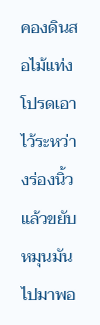คองดินสอไม้แท่งโปรดเอาไว้ระหว่างร่องนิ้วแล้วขยับหมุนมันไปมาพอ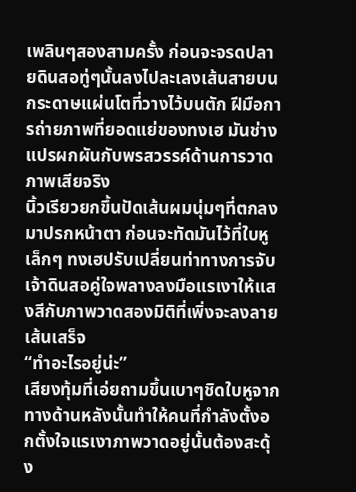เพลินๆสองสามครั้ง ก่อนจะจรดปลายดินสอทู่ๆนั้นลงไปละเลงเส้นสายบนกระดาษแผ่นโตที่วางไว้บนตัก ฝีมือการถ่ายภาพที่ยอดแย่ของทงเฮ มันช่างแปรผกผันกับพรสวรรค์ด้านการวาดภาพเสียจริง
นิ้วเรียวยกขึ้นปัดเส้นผมนุ่มๆที่ตกลงมาปรกหน้าตา ก่อนจะทัดมันไว้ที่ใบหูเล็กๆ ทงเฮปรับเปลี่ยนท่าทางการจับเจ้าดินสอคู่ใจพลางลงมือแรเงาให้แสงสีกับภาพวาดสองมิติที่เพิ่งจะลงลายเส้นเสร็จ
“ทำอะไรอยู่น่ะ”
เสียงทุ้มที่เอ่ยถามขึ้นเบาๆชิดใบหูจากทางด้านหลังนั้นทำให้คนที่กำลังตั้งอกตั้งใจแรเงาภาพวาดอยู่นั้นต้องสะดุ้ง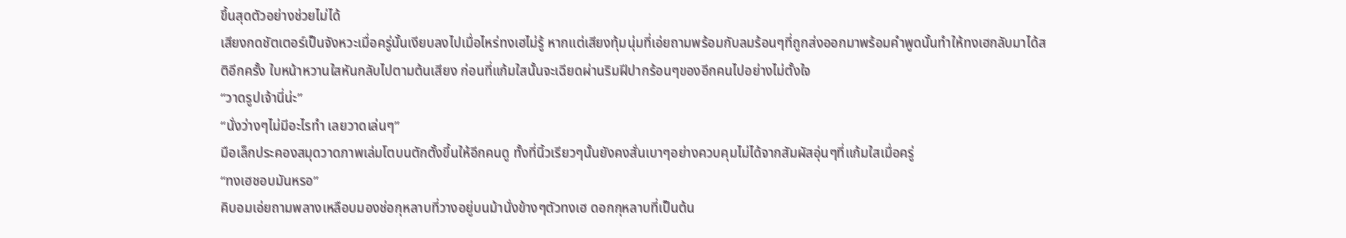ขึ้นสุดตัวอย่างช่วยไม่ได้
เสียงกดชัตเตอร์เป็นจังหวะเมื่อครู่นั้นเงียบลงไปเมื่อไหร่ทงเฮไม่รู้ หากแต่เสียงทุ้มนุ่มที่เอ่ยถามพร้อมกับลมร้อนๆที่ถูกส่งออกมาพร้อมคำพูดนั้นทำให้ทงเฮกลับมาได้สติอีกครั้ง ใบหน้าหวานใสหันกลับไปตามต้นเสียง ก่อนที่แก้มใสนั้นจะเฉียดผ่านริมฝีปากร้อนๆของอีกคนไปอย่างไม่ตั้งใจ
“วาดรูปเจ้านี่น่ะ”
“นั่งว่างๆไม่มีอะไรทำ เลยวาดเล่นๆ”
มือเล็กประคองสมุดวาดภาพเล่มโตบนตักตั้งขึ้นให้อีกคนดู ทั้งที่นิ้วเรียวๆนั้นยังคงสั่นเบาๆอย่างควบคุมไม่ได้จากสัมผัสอุ่นๆที่แก้มใสเมื่อครู่
“ทงเฮชอบมันหรอ”
คิบอมเอ่ยถามพลางเหลือบมองช่อกุหลาบที่วางอยู่บนม้านั่งข้างๆตัวทงเฮ ดอกกุหลาบที่เป็นต้น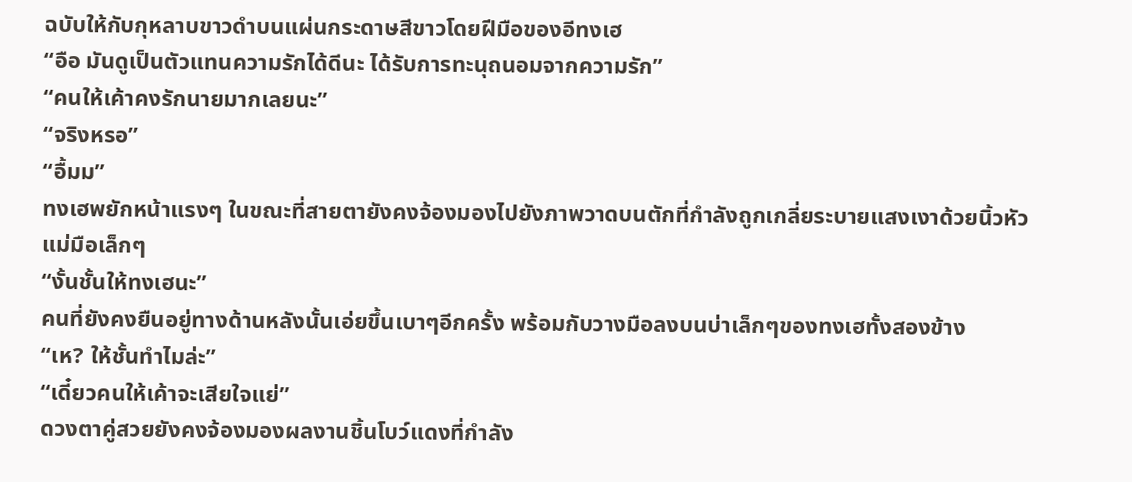ฉบับให้กับกุหลาบขาวดำบนแผ่นกระดาษสีขาวโดยฝีมือของอีทงเฮ
“อือ มันดูเป็นตัวแทนความรักได้ดีนะ ได้รับการทะนุถนอมจากความรัก”
“คนให้เค้าคงรักนายมากเลยนะ”
“จริงหรอ”
“อื้มม”
ทงเฮพยักหน้าแรงๆ ในขณะที่สายตายังคงจ้องมองไปยังภาพวาดบนตักที่กำลังถูกเกลี่ยระบายแสงเงาด้วยนิ้วหัวแม่มือเล็กๆ
“งั้นชั้นให้ทงเฮนะ”
คนที่ยังคงยืนอยู่ทางด้านหลังนั้นเอ่ยขึ้นเบาๆอีกครั้ง พร้อมกับวางมือลงบนบ่าเล็กๆของทงเฮทั้งสองข้าง
“เห? ให้ชั้นทำไมล่ะ”
“เดี๋ยวคนให้เค้าจะเสียใจแย่”
ดวงตาคู่สวยยังคงจ้องมองผลงานชิ้นโบว์แดงที่กำลัง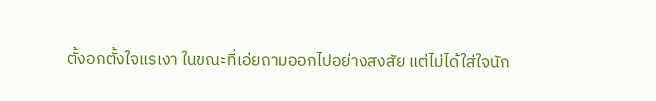ตั้งอกตั้งใจแรเงา ในขณะที่เอ่ยถามออกไปอย่างสงสัย แต่ไม่ได้ใส่ใจนัก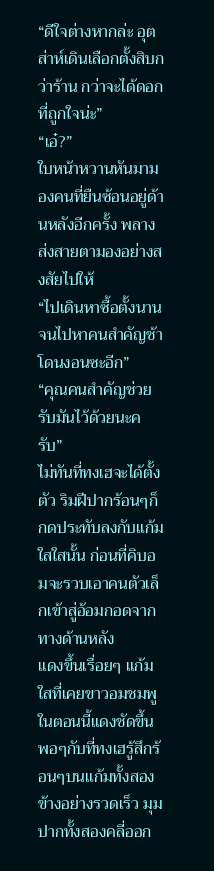“ดีใจต่างหากล่ะ อุตส่าห์เดินเลือกตั้งสิบกว่าร้าน กว่าจะได้ดอกที่ถูกใจน่ะ”
“เอ๋?”
ใบหน้าหวานหันมามองคนที่ยืนซ้อนอยู่ด้านหลังอีกครั้ง พลางส่งสายตามองอย่างสงสัยไปให้
“ไปเดินหาซื้อตั้งนาน จนไปหาคนสำคัญช้า โดนงอนซะอีก”
“คุณคนสำคัญช่วยรับมันไว้ด้วยนะครับ”
ไม่ทันที่ทงเฮจะได้ตั้งตัว ริมฝีปากร้อนๆก็กดประทับลงกับแก้มใสใสนั้น ก่อนที่คิบอมจะรวบเอาคนตัวเล็กเข้าสู่อ้อมกอดจากทางด้านหลัง
แดงขึ้นเรื่อยๆ แก้มใสที่เคยขาวอมชมพูในตอนนี้แดงชัดขึ้นพอๆกับที่ทงเฮรู้สึกร้อนๆบนแก้มทั้งสองข้างอย่างรวดเร็ว มุมปากทั้งสองคลี่ออก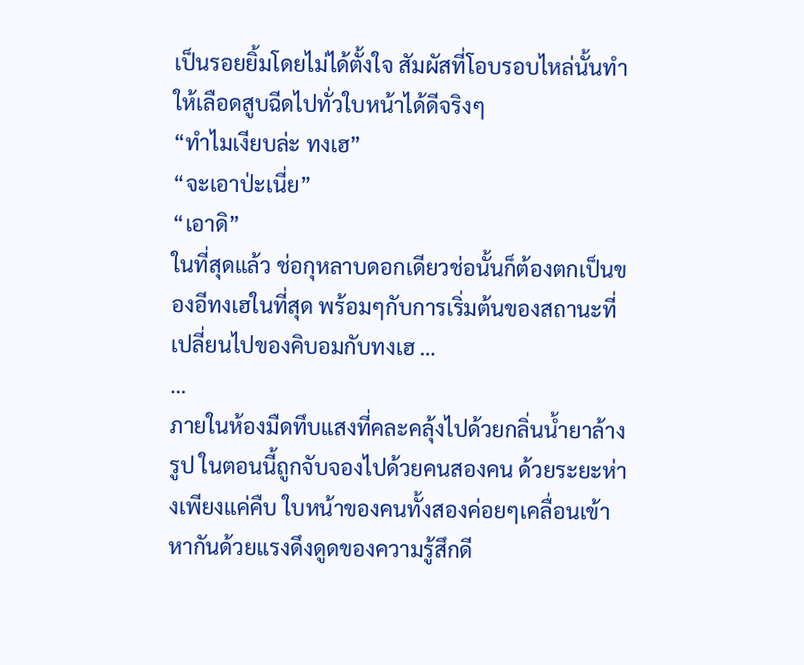เป็นรอยยิ้มโดยไม่ได้ตั้งใจ สัมผัสที่โอบรอบไหล่นั้นทำให้เลือดสูบฉีดไปทั่วใบหน้าได้ดีจริงๆ
“ทำไมเงียบล่ะ ทงเฮ”
“จะเอาป่ะเนี่ย”
“เอาดิ”
ในที่สุดแล้ว ช่อกุหลาบดอกเดียวช่อนั้นก็ต้องตกเป็นของอีทงเฮในที่สุด พร้อมๆกับการเริ่มต้นของสถานะที่เปลี่ยนไปของคิบอมกับทงเฮ …
…
ภายในห้องมืดทึบแสงที่คละคลุ้งไปด้วยกลิ่นน้ำยาล้างรูป ในตอนนี้ถูกจับจองไปด้วยคนสองคน ด้วยระยะห่างเพียงแค่คืบ ใบหน้าของคนทั้งสองค่อยๆเคลื่อนเข้าหากันด้วยแรงดึงดูดของความรู้สึกดี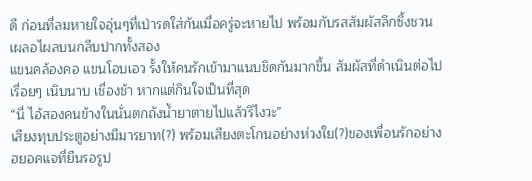ดี ก่อนที่ลมหายใจอุ่นๆที่เป่ารดใส่กันเมื่อครู่จะหายไป พร้อมกับรสสัมผัสลึกซึ้งชวนเผลอไผลบนกลีบปากทั้งสอง
แขนคล้องคอ แขนโอบเอว รั้งให้คนรักเข้ามาแนบชิดกันมากขึ้น สัมผัสที่ดำเนินต่อไปเรื่อยๆ เนิบนาบ เชื่องช้า หากแต่กินใจเป็นที่สุด
“นี่ ไอ้สองคนข้างในนั่นตกถังน้ำยาตายไปแล้วรึไงวะ”
เสียงทุบประตูอย่างมีมารยาท(?) พร้อมเสียงตะโกนอย่างห่วงใย(?)ของเพื่อนรักอย่างฮยอคแจที่ยืนรอรูป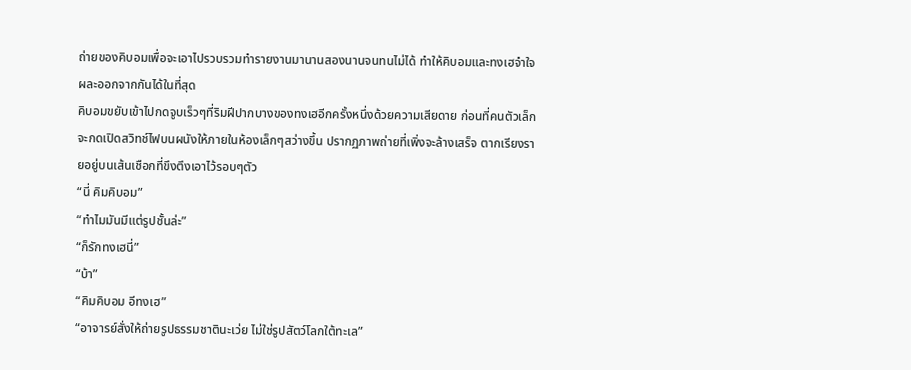ถ่ายของคิบอมเพื่อจะเอาไปรวบรวมทำรายงานมานานสองนานจนทนไม่ได้ ทำให้คิบอมและทงเฮจำใจผละออกจากกันได้ในที่สุด
คิบอมขยับเข้าไปกดจูบเร็วๆที่ริมฝีปากบางของทงเฮอีกครั้งหนึ่งด้วยความเสียดาย ก่อนที่คนตัวเล็กจะกดเปิดสวิทช์ไฟบนผนังให้ภายในห้องเล็กๆสว่างขึ้น ปรากฏภาพถ่ายที่เพิ่งจะล้างเสร็จ ตากเรียงรายอยู่บนเส้นเชือกที่ขึงตึงเอาไว้รอบๆตัว
“นี่ คิมคิบอม”
“ทำไมมันมีแต่รูปชั้นล่ะ”
“ก็รักทงเฮนี่”
“บ้า”
“คิมคิบอม อีทงเฮ”
“อาจารย์สั่งให้ถ่ายรูปธรรมชาตินะเว่ย ไม่ใช่รูปสัตว์โลกใต้ทะเล”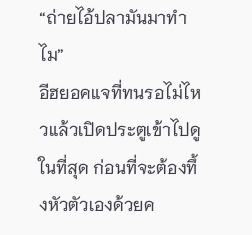“ถ่ายไอ้ปลามันมาทำไม”
อีฮยอคแจที่ทนรอไม่ไหวแล้วเปิดประตูเข้าไปดูในที่สุด ก่อนที่จะต้องทึ้งหัวตัวเองด้วยค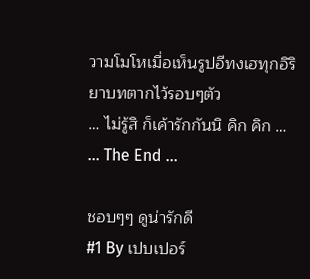วามโมโหเมื่อเห็นรูปอีทงเฮทุกอิริยาบทตากไว้รอบๆตัว
… ไม่รู้สิ ก็เค้ารักกันนิ คิก คิก …
… The End …

ชอบๆๆ ดูน่ารักดี
#1 By เปบเปอร์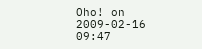Oho! on 2009-02-16 09:47